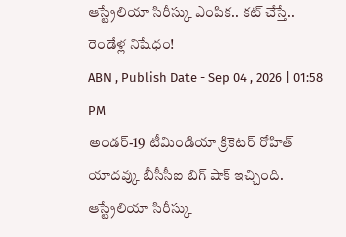ఆస్ట్రేలియా సిరీస్కు ఎంపిక.. కట్ చేస్తే.. రెండేళ్ల నిషేధం!
ABN , Publish Date - Sep 04 , 2026 | 01:58 PM
అండర్-19 టీమిండియా క్రికెటర్ రోహిత్ యాదవ్కు బీసీసీఐ బిగ్ షాక్ ఇచ్చింది. ఆస్ట్రేలియా సిరీస్కు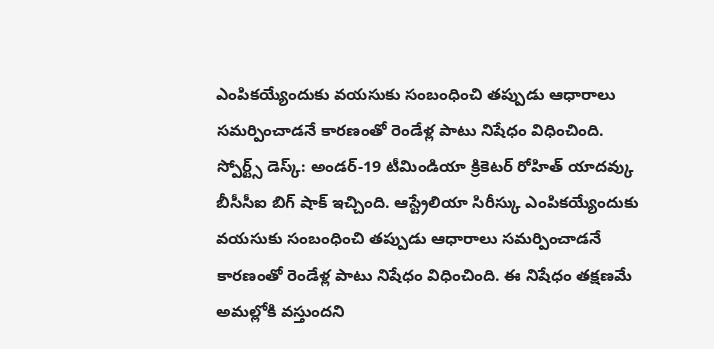ఎంపికయ్యేందుకు వయసుకు సంబంధించి తప్పుడు ఆధారాలు సమర్పించాడనే కారణంతో రెండేళ్ల పాటు నిషేధం విధించింది.
స్పోర్ట్స్ డెస్క్: అండర్-19 టీమిండియా క్రికెటర్ రోహిత్ యాదవ్కు బీసీసీఐ బిగ్ షాక్ ఇచ్చింది. ఆస్ట్రేలియా సిరీస్కు ఎంపికయ్యేందుకు వయసుకు సంబంధించి తప్పుడు ఆధారాలు సమర్పించాడనే కారణంతో రెండేళ్ల పాటు నిషేధం విధించింది. ఈ నిషేధం తక్షణమే అమల్లోకి వస్తుందని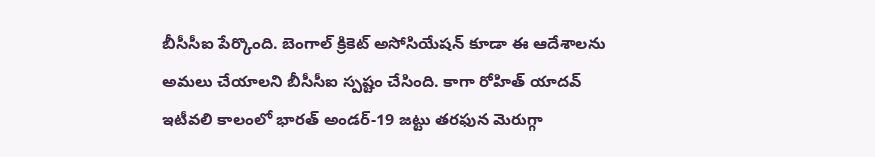బీసీసీఐ పేర్కొంది. బెంగాల్ క్రికెట్ అసోసియేషన్ కూడా ఈ ఆదేశాలను అమలు చేయాలని బీసీసీఐ స్పష్టం చేసింది. కాగా రోహిత్ యాదవ్ ఇటీవలి కాలంలో భారత్ అండర్-19 జట్టు తరఫున మెరుగ్గా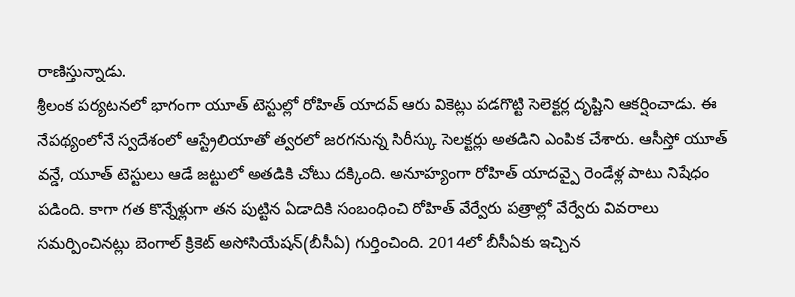రాణిస్తున్నాడు.
శ్రీలంక పర్యటనలో భాగంగా యూత్ టెస్టుల్లో రోహిత్ యాదవ్ ఆరు వికెట్లు పడగొట్టి సెలెక్టర్ల దృష్టిని ఆకర్షించాడు. ఈ నేపథ్యంలోనే స్వదేశంలో ఆస్ట్రేలియాతో త్వరలో జరగనున్న సిరీస్కు సెలక్టర్లు అతడిని ఎంపిక చేశారు. ఆసీస్తో యూత్ వన్డే, యూత్ టెస్టులు ఆడే జట్టులో అతడికి చోటు దక్కింది. అనూహ్యంగా రోహిత్ యాదవ్పై రెండేళ్ల పాటు నిషేధం పడింది. కాగా గత కొన్నేళ్లుగా తన పుట్టిన ఏడాదికి సంబంధించి రోహిత్ వేర్వేరు పత్రాల్లో వేర్వేరు వివరాలు సమర్పించినట్లు బెంగాల్ క్రికెట్ అసోసియేషన్(బీసీఏ) గుర్తించింది. 2014లో బీసీఏకు ఇచ్చిన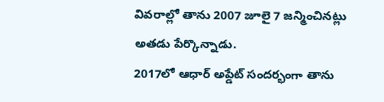వివరాల్లో తాను 2007 జూలై 7 జన్మించినట్లు అతడు పేర్కొన్నాడు.
2017లో ఆధార్ అప్డేట్ సందర్భంగా తాను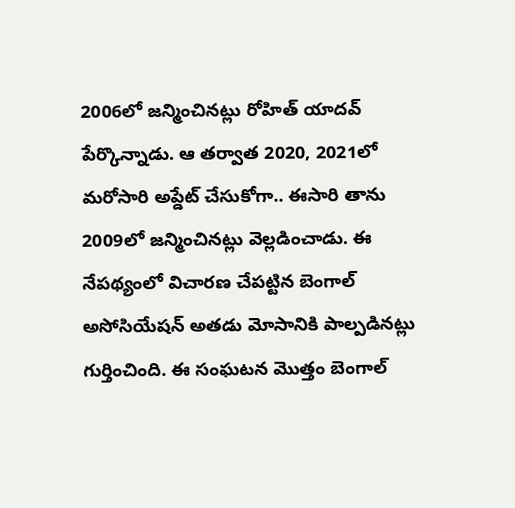2006లో జన్మించినట్లు రోహిత్ యాదవ్ పేర్కొన్నాడు. ఆ తర్వాత 2020, 2021లో మరోసారి అప్డేట్ చేసుకోగా.. ఈసారి తాను 2009లో జన్మించినట్లు వెల్లడించాడు. ఈ నేపథ్యంలో విచారణ చేపట్టిన బెంగాల్ అసోసియేషన్ అతడు మోసానికి పాల్పడినట్లు గుర్తించింది. ఈ సంఘటన మొత్తం బెంగాల్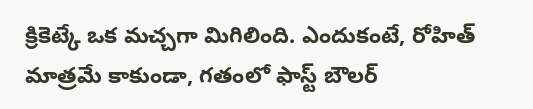క్రికెట్కే ఒక మచ్చగా మిగిలింది. ఎందుకంటే, రోహిత్ మాత్రమే కాకుండా, గతంలో ఫాస్ట్ బౌలర్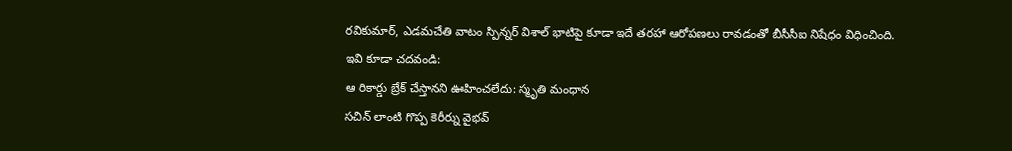రవికుమార్, ఎడమచేతి వాటం స్పిన్నర్ విశాల్ భాటిపై కూడా ఇదే తరహా ఆరోపణలు రావడంతో బీసీసీఐ నిషేధం విధించింది.
ఇవి కూడా చదవండి:
ఆ రికార్డు బ్రేక్ చేస్తానని ఊహించలేదు: స్మృతి మంధాన
సచిన్ లాంటి గొప్ప కెరీర్ను వైభవ్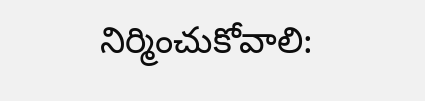నిర్మించుకోవాలి: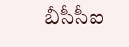బీసీసీఐ